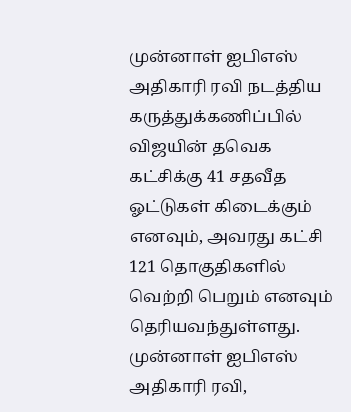முன்னாள் ஐபிஎஸ் அதிகாரி ரவி நடத்திய கருத்துக்கணிப்பில் விஜயின் தவெக கட்சிக்கு 41 சதவீத ஓட்டுகள் கிடைக்கும் எனவும், அவரது கட்சி 121 தொகுதிகளில் வெற்றி பெறும் எனவும் தெரியவந்துள்ளது.
முன்னாள் ஐபிஎஸ் அதிகாரி ரவி,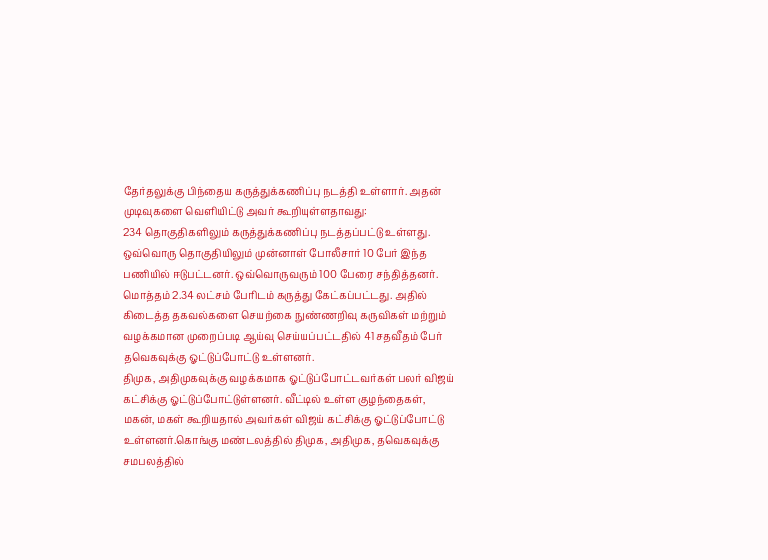தேர்தலுக்கு பிந்தைய கருத்துக்கணிப்பு நடத்தி உள்ளார். அதன் முடிவுகளை வெளியிட்டு அவர் கூறியுள்ளதாவது:
234 தொகுதிகளிலும் கருத்துக்கணிப்பு நடத்தப்பட்டு உள்ளது. ஒவ்வொரு தொகுதியிலும் முன்னாள் போலீசார் 10 பேர் இந்த பணியில் ஈடுபட்டனர். ஒவ்வொருவரும் 100 பேரை சந்தித்தனர்.
மொத்தம் 2.34 லட்சம் பேரிடம் கருத்து கேட்கப்பட்டது. அதில் கிடைத்த தகவல்களை செயற்கை நுண்ணறிவு கருவிகள் மற்றும் வழக்கமான முறைப்படி ஆய்வு செய்யப்பட்டதில் 41 சதவீதம் பேர் தவெகவுக்கு ஓட்டுப்போட்டு உள்ளனர்.
திமுக, அதிமுகவுக்கு வழக்கமாக ஓட்டுப்போட்டவர்கள் பலர் விஜய் கட்சிக்கு ஓட்டுப்போட்டுள்ளனர். வீட்டில் உள்ள குழந்தைகள், மகன், மகள் கூறியதால் அவர்கள் விஜய் கட்சிக்கு ஓட்டுப்போட்டு உள்ளனர்.கொங்கு மண்டலத்தில் திமுக, அதிமுக, தவெகவுக்கு சமபலத்தில்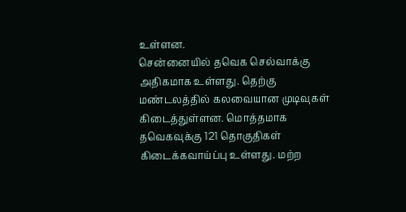உள்ளன.
சென்னையில் தவெக செல்வாக்கு அதிகமாக உள்ளது. தெற்கு மண்டலத்தில் கலவையான முடிவுகள் கிடைத்துள்ளன. மொத்தமாக தவெகவுக்கு 121 தொகுதிகள் கிடைக்கவாய்ப்பு உள்ளது. மற்ற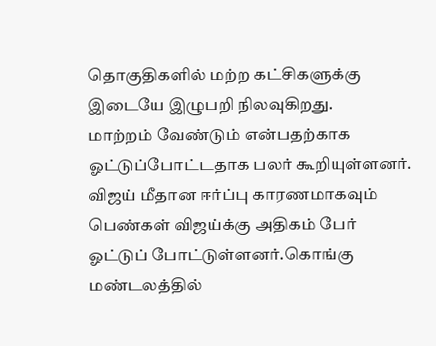தொகுதிகளில் மற்ற கட்சிகளுக்கு இடையே இழுபறி நிலவுகிறது.
மாற்றம் வேண்டும் என்பதற்காக ஓட்டுப்போட்டதாக பலர் கூறியுள்ளனர். விஜய் மீதான ஈர்ப்பு காரணமாகவும் பெண்கள் விஜய்க்கு அதிகம் பேர் ஓட்டுப் போட்டுள்ளனர்.கொங்கு மண்டலத்தில்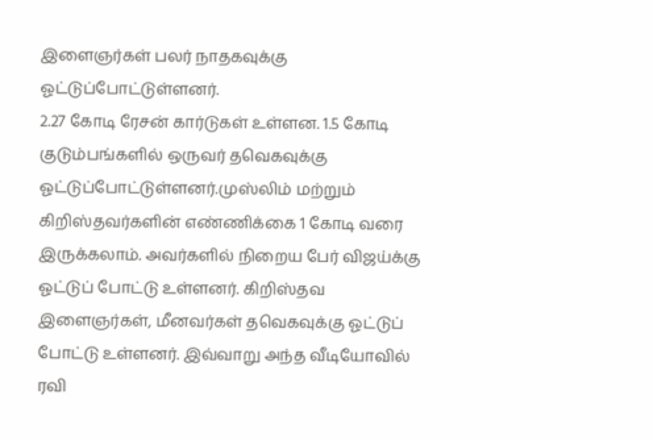இளைஞர்கள் பலர் நாதகவுக்கு ஓட்டுப்போட்டுள்ளனர்.
2.27 கோடி ரேசன் கார்டுகள் உள்ளன. 1.5 கோடி குடும்பங்களில் ஒருவர் தவெகவுக்கு ஓட்டுப்போட்டுள்ளனர்.முஸ்லிம் மற்றும் கிறிஸ்தவர்களின் எண்ணிக்கை 1 கோடி வரை இருக்கலாம். அவர்களில் நிறைய பேர் விஜய்க்கு ஓட்டுப் போட்டு உள்ளனர். கிறிஸ்தவ இளைஞர்கள், மீனவர்கள் தவெகவுக்கு ஓட்டுப் போட்டு உள்ளனர். இவ்வாறு அந்த வீடியோவில் ரவி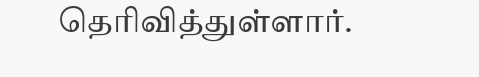தெரிவித்துள்ளார்.